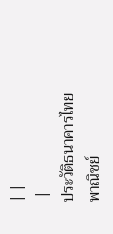| |
 |
ประวัติธนาคารไทยพาณิชย์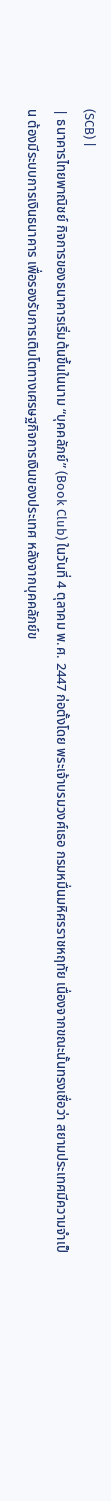(SCB) |
| ธนาคารไทยพาณิชย์ กิจการของธนาคารเริ่มต้นขึ้นในนาม “บุคคลัภย์” (Book Club) ในวันที่ 4 ตุลาคม พ.ศ. 2447 ก่อตั้งโดย พระเจ้าบรมวงศ์เธอ กรมหมื่นมหิศรราชหฤทัย เนื่องจากขณะนั้นทรงเชื่อว่า สยามประเทศมีความจำเป็น ต้องมีระบบการเงินธนาคาร เพื่อรองรับการเติบโตทางเศรษฐกิจการเงินของประเทศ หลังจากบุคคลัภย์ข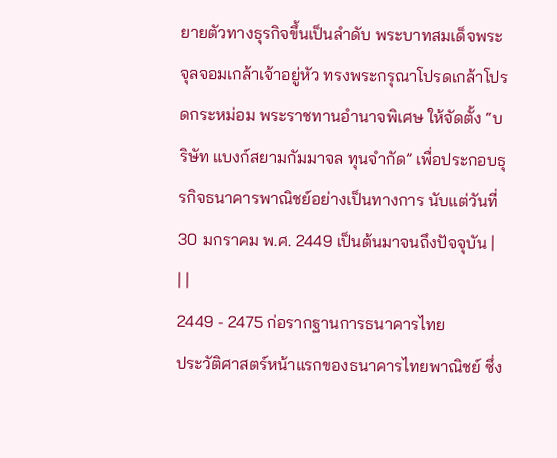ยายตัวทางธุรกิจขึ้นเป็นลำดับ พระบาทสมเด็จพระจุลจอมเกล้าเจ้าอยู่หัว ทรงพระกรุณาโปรดเกล้าโปรดกระหม่อม พระราชทานอำนาจพิเศษ ให้จัดตั้ง “บริษัท แบงก์สยามกัมมาจล ทุนจำกัด” เพื่อประกอบธุรกิจธนาคารพาณิชย์อย่างเป็นทางการ นับแต่วันที่ 30 มกราคม พ.ศ. 2449 เป็นต้นมาจนถึงปัจจุบัน |
| |
2449 - 2475 ก่อรากฐานการธนาคารไทย
ประวัติศาสตร์หน้าแรกของธนาคารไทยพาณิชย์ ซึ่ง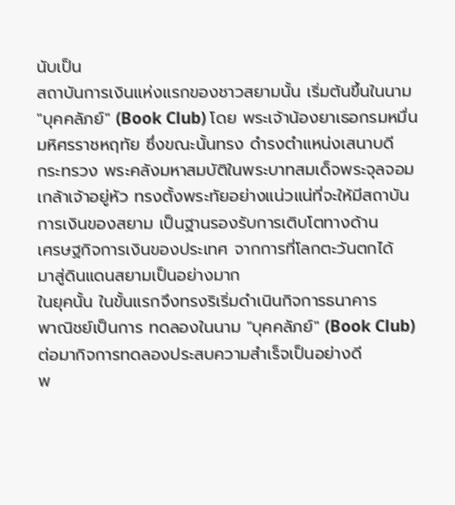นับเป็น
สถาบันการเงินแห่งแรกของชาวสยามนั้น เริ่มต้นขึ้นในนาม
"บุคคลัภย์" (Book Club) โดย พระเจ้าน้องยาเธอกรมหมื่น
มหิศรราชหฤทัย ซึ่งขณะนั้นทรง ดำรงตำแหน่งเสนาบดี
กระทรวง พระคลังมหาสมบัติในพระบาทสมเด็จพระจุลจอม
เกล้าเจ้าอยู่หัว ทรงตั้งพระทัยอย่างแน่วแน่ที่จะให้มีสถาบัน
การเงินของสยาม เป็นฐานรองรับการเติบโตทางด้าน
เศรษฐกิจการเงินของประเทศ จากการที่โลกตะวันตกได้
มาสู่ดินแดนสยามเป็นอย่างมาก
ในยุคนั้น ในขั้นแรกจึงทรงริเริ่มดำเนินกิจการธนาคาร
พาณิชย์เป็นการ ทดลองในนาม "บุคคลัภย์" (Book Club)
ต่อมากิจการทดลองประสบความสำเร็จเป็นอย่างดี
พ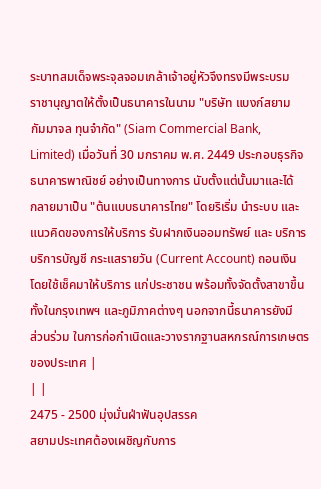ระบาทสมเด็จพระจุลจอมเกล้าเจ้าอยู่หัวจึงทรงมีพระบรม
ราชานุญาตให้ตั้งเป็นธนาคารในนาม "บริษัท แบงก์สยาม
กัมมาจล ทุนจำกัด" (Siam Commercial Bank,
Limited) เมื่อวันที่ 30 มกราคม พ.ศ. 2449 ประกอบธุรกิจ
ธนาคารพาณิชย์ อย่างเป็นทางการ นับตั้งแต่นั้นมาและได้
กลายมาเป็น "ต้นแบบธนาคารไทย" โดยริเริ่ม นำระบบ และ
แนวคิดของการให้บริการ รับฝากเงินออมทรัพย์ และ บริการ
บริการบัญชี กระแสรายวัน (Current Account) ถอนเงิน
โดยใช้เช็คมาให้บริการ แก่ประชาชน พร้อมทั้งจัดตั้งสาขาขึ้น
ทั้งในกรุงเทพฯ และภูมิภาคต่างๆ นอกจากนี้ธนาคารยังมี
ส่วนร่วม ในการก่อกำเนิดและวางรากฐานสหกรณ์การเกษตร
ของประเทศ |
| |
2475 - 2500 มุ่งมั่นฝ่าฟันอุปสรรค
สยามประเทศต้องเผชิญกับการ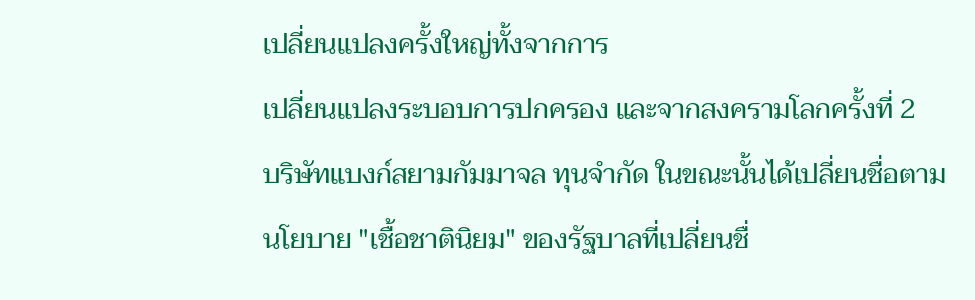เปลี่ยนแปลงครั้งใหญ่ทั้งจากการ
เปลี่ยนแปลงระบอบการปกครอง และจากสงครามโลกครั้งที่ 2
บริษัทแบงก์สยามกัมมาจล ทุนจำกัด ในขณะนั้นได้เปลี่ยนชื่อตาม
นโยบาย "เชื้อชาตินิยม" ของรัฐบาลที่เปลี่ยนชื่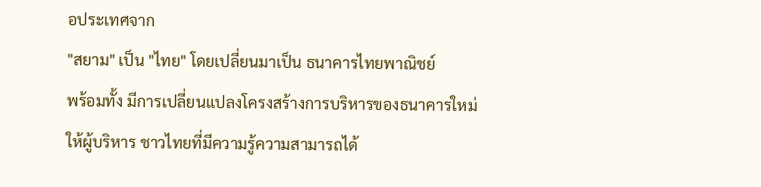อประเทศจาก
"สยาม" เป็น "ไทย" โดยเปลี่ยนมาเป็น ธนาคารไทยพาณิชย์
พร้อมทั้ง มีการเปลี่ยนแปลงโครงสร้างการบริหารของธนาคารใหม่
ให้ผู้บริหาร ชาวไทยที่มีความรู้ความสามารถได้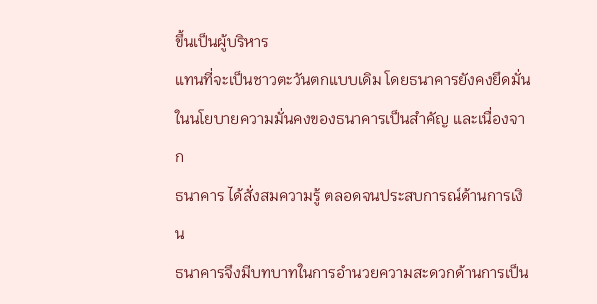ขึ้นเป็นผู้บริหาร
แทนที่จะเป็นชาวตะวันตกแบบเดิม โดยธนาคารยังคงยึดมั่น
ในนโยบายความมั่นคงของธนาคารเป็นสำคัญ และเนื่องจาก
ธนาคาร ได้สั่งสมความรู้ ตลอดจนประสบการณ์ด้านการเงิน
ธนาคารจึงมีบทบาทในการอำนวยความสะดวกด้านการเป็น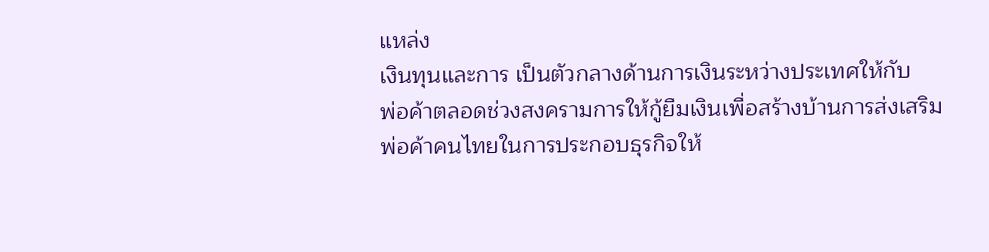แหล่ง
เงินทุนและการ เป็นตัวกลางด้านการเงินระหว่างประเทศให้กับ
พ่อค้าตลอดช่วงสงครามการให้กู้ยืมเงินเพื่อสร้างบ้านการส่งเสริม
พ่อค้าคนไทยในการประกอบธุรกิจให้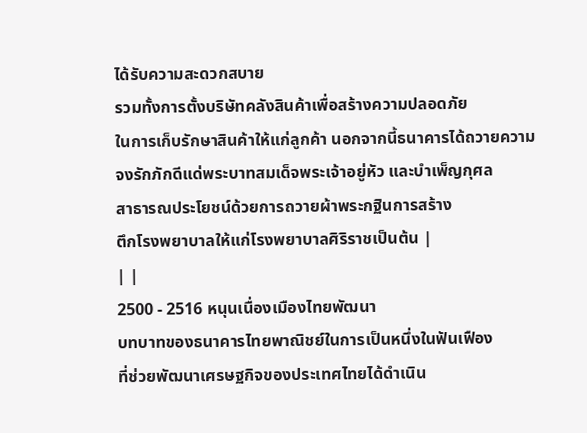ได้รับความสะดวกสบาย
รวมทั้งการตั้งบริษัทคลังสินค้าเพื่อสร้างความปลอดภัย
ในการเก็บรักษาสินค้าให้แก่ลูกค้า นอกจากนี้ธนาคารได้ถวายความ
จงรักภักดีแด่พระบาทสมเด็จพระเจ้าอยู่หัว และบำเพ็ญกุศล
สาธารณประโยชน์ด้วยการถวายผ้าพระกฐินการสร้าง
ตึกโรงพยาบาลให้แก่โรงพยาบาลศิริราชเป็นต้น |
| |
2500 - 2516 หนุนเนื่องเมืองไทยพัฒนา
บทบาทของธนาคารไทยพาณิชย์ในการเป็นหนึ่งในฟันเฟือง
ที่ช่วยพัฒนาเศรษฐกิจของประเทศไทยได้ดำเนิน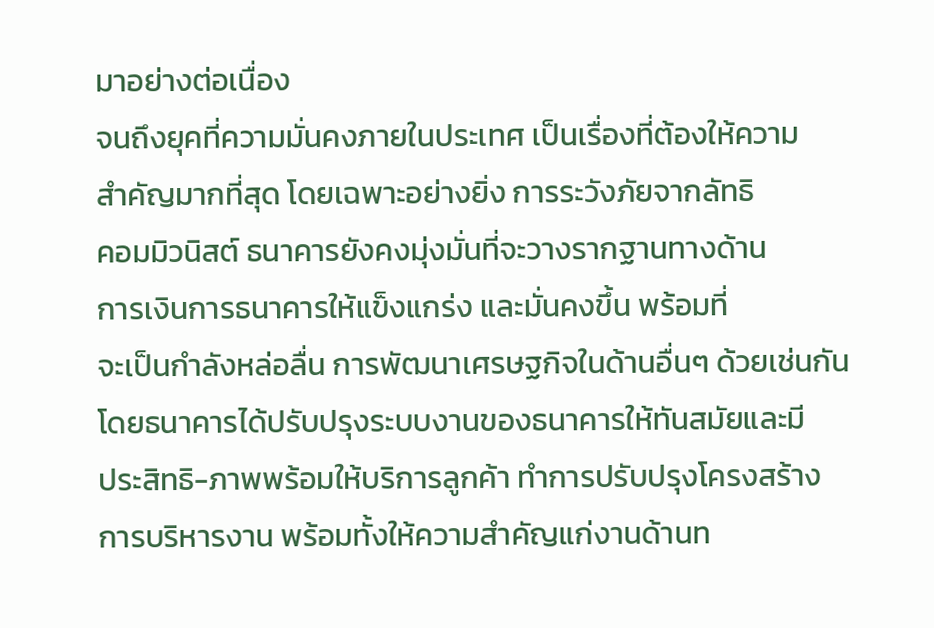มาอย่างต่อเนื่อง
จนถึงยุคที่ความมั่นคงภายในประเทศ เป็นเรื่องที่ต้องให้ความ
สำคัญมากที่สุด โดยเฉพาะอย่างยิ่ง การระวังภัยจากลัทธิ
คอมมิวนิสต์ ธนาคารยังคงมุ่งมั่นที่จะวางรากฐานทางด้าน
การเงินการธนาคารให้แข็งแกร่ง และมั่นคงขึ้น พร้อมที่
จะเป็นกำลังหล่อลื่น การพัฒนาเศรษฐกิจในด้านอื่นๆ ด้วยเช่นกัน
โดยธนาคารได้ปรับปรุงระบบงานของธนาคารให้ทันสมัยและมี
ประสิทธิ-ภาพพร้อมให้บริการลูกค้า ทำการปรับปรุงโครงสร้าง
การบริหารงาน พร้อมทั้งให้ความสำคัญแก่งานด้านท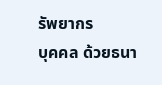รัพยากร
บุคคล ด้วยธนา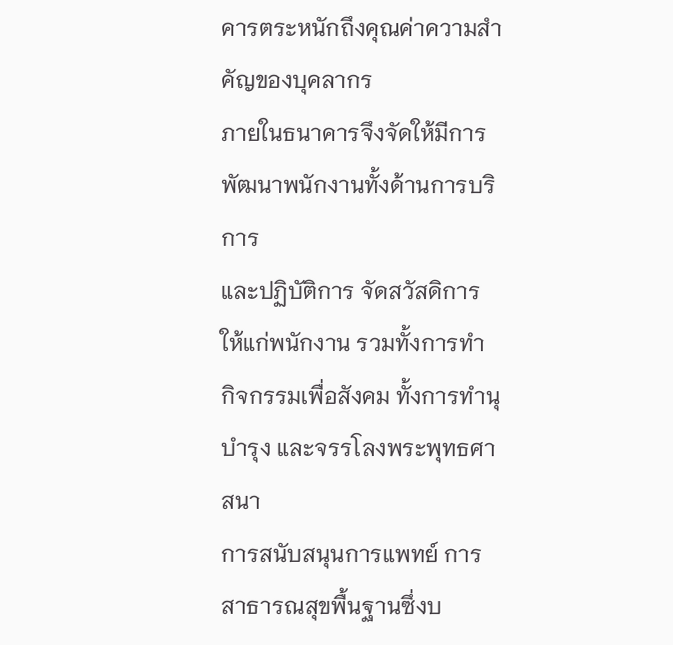คารตระหนักถึงคุณค่าความสำคัญของบุคลากร
ภายในธนาคารจึงจัดให้มีการพัฒนาพนักงานทั้งด้านการบริการ
และปฏิบัติการ จัดสวัสดิการให้แก่พนักงาน รวมทั้งการทำ
กิจกรรมเพื่อสังคม ทั้งการทำนุบำรุง และจรรโลงพระพุทธศาสนา
การสนับสนุนการแพทย์ การสาธารณสุขพื้นฐานซึ่งบ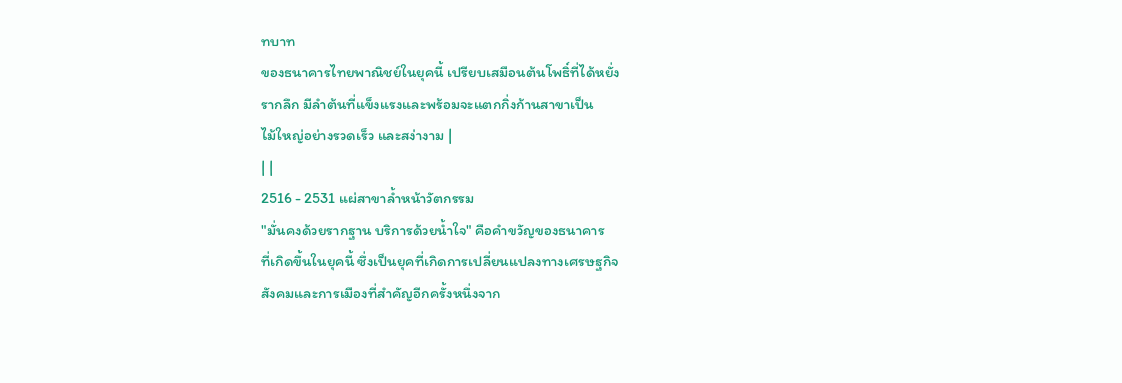ทบาท
ของธนาคารไทยพาณิชย์ในยุคนี้ เปรียบเสมือนต้นโพธิ์ที่ได้หยั่ง
รากลึก มีลำต้นที่แข็งแรงและพร้อมจะแตกกิ่งก้านสาขาเป็น
ไม้ใหญ่อย่างรวดเร็ว และสง่างาม |
| |
2516 - 2531 แผ่สาขาล้ำหน้าวัตกรรม
"มั่นคงด้วยรากฐาน บริการด้วยน้ำใจ" คือคำขวัญของธนาคาร
ที่เกิดขึ้นในยุคนี้ ซึ่งเป็นยุคที่เกิดการเปลี่ยนแปลงทางเศรษฐกิจ
สังคมและการเมืองที่สำคัญอีกครั้งหนึ่งจาก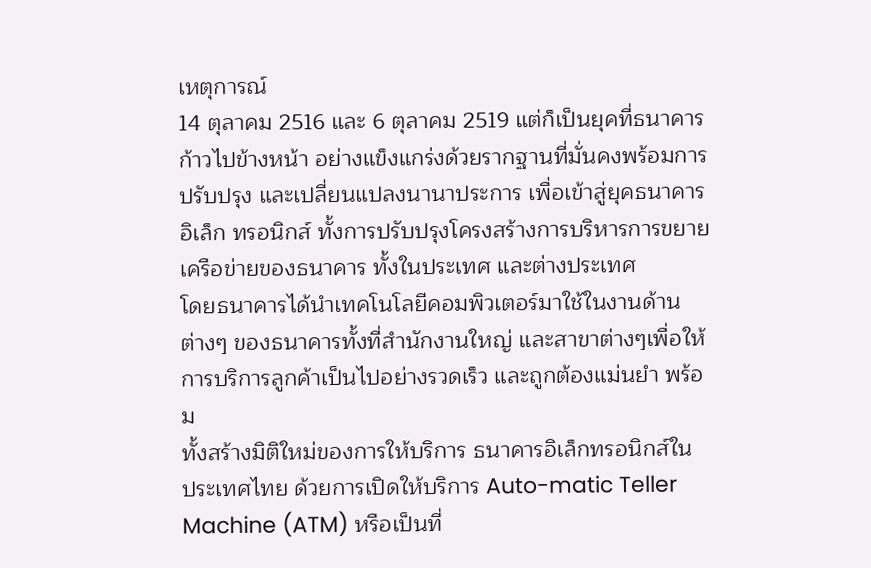เหตุการณ์
14 ตุลาคม 2516 และ 6 ตุลาคม 2519 แต่ก็เป็นยุคที่ธนาคาร
ก้าวไปข้างหน้า อย่างแข็งแกร่งด้วยรากฐานที่มั่นคงพร้อมการ
ปรับปรุง และเปลี่ยนแปลงนานาประการ เพื่อเข้าสู่ยุคธนาคาร
อิเล็ก ทรอนิกส์ ทั้งการปรับปรุงโครงสร้างการบริหารการขยาย
เครือข่ายของธนาคาร ทั้งในประเทศ และต่างประเทศ
โดยธนาคารได้นำเทคโนโลยีคอมพิวเตอร์มาใช้ในงานด้าน
ต่างๆ ของธนาคารทั้งที่สำนักงานใหญ่ และสาขาต่างๆเพื่อให้
การบริการลูกค้าเป็นไปอย่างรวดเร็ว และถูกต้องแม่นยำ พร้อม
ทั้งสร้างมิติใหม่ของการให้บริการ ธนาคารอิเล็กทรอนิกส์ใน
ประเทศไทย ด้วยการเปิดให้บริการ Auto-matic Teller
Machine (ATM) หรือเป็นที่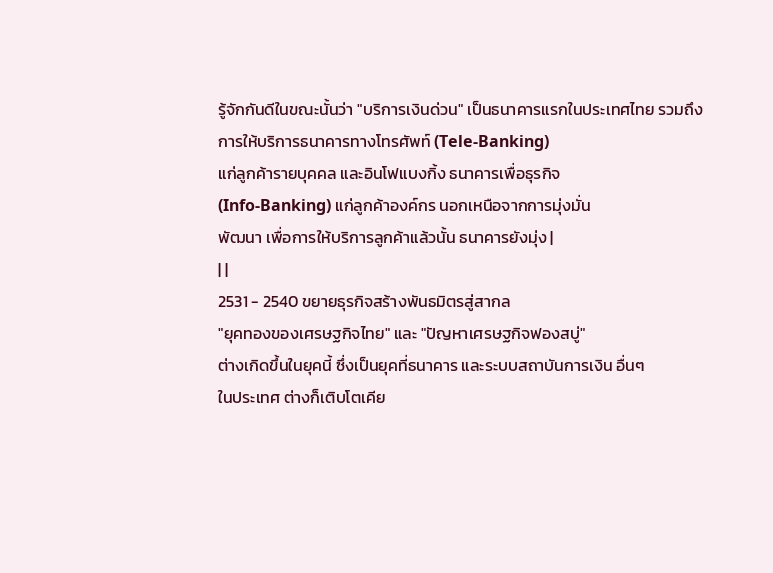รู้จักกันดีในขณะนั้นว่า "บริการเงินด่วน" เป็นธนาคารแรกในประเทศไทย รวมถึง
การให้บริการธนาคารทางโทรศัพท์ (Tele-Banking)
แก่ลูกค้ารายบุคคล และอินโฟแบงกิ้ง ธนาคารเพื่อธุรกิจ
(Info-Banking) แก่ลูกค้าองค์กร นอกเหนือจากการมุ่งมั่น
พัฒนา เพื่อการให้บริการลูกค้าแล้วนั้น ธนาคารยังมุ่ง |
| |
2531 - 2540 ขยายธุรกิจสร้างพันธมิตรสู่สากล
"ยุคทองของเศรษฐกิจไทย" และ "ปัญหาเศรษฐกิจฟองสบู่"
ต่างเกิดขึ้นในยุคนี้ ซึ่งเป็นยุคที่ธนาคาร และระบบสถาบันการเงิน อื่นๆ
ในประเทศ ต่างก็เติบโตเคีย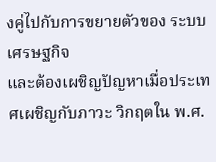งคู่ไปกับการขยายตัวของ ระบบเศรษฐกิจ
และต้องเผชิญปัญหาเมื่อประเทศเผชิญกับภาวะ วิกฤตใน พ.ศ.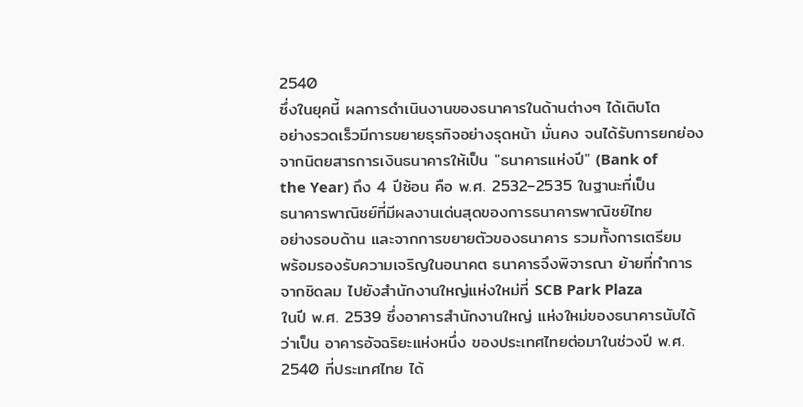2540
ซึ่งในยุคนี้ ผลการดำเนินงานของธนาคารในด้านต่างๆ ได้เติบโต
อย่างรวดเร็วมีการขยายธุรกิจอย่างรุดหน้า มั่นคง จนได้รับการยกย่อง
จากนิตยสารการเงินธนาคารให้เป็น "ธนาคารแห่งปี" (Bank of
the Year) ถึง 4 ปีซ้อน คือ พ.ศ. 2532–2535 ในฐานะที่เป็น
ธนาคารพาณิชย์ที่มีผลงานเด่นสุดของการธนาคารพาณิชย์ไทย
อย่างรอบด้าน และจากการขยายตัวของธนาคาร รวมทั้งการเตรียม
พร้อมรองรับความเจริญในอนาคต ธนาคารจึงพิจารณา ย้ายที่ทำการ
จากชิดลม ไปยังสำนักงานใหญ่แห่งใหม่ที่ SCB Park Plaza
ในปี พ.ศ. 2539 ซึ่งอาคารสำนักงานใหญ่ แห่งใหม่ของธนาคารนับได้
ว่าเป็น อาคารอัจฉริยะแห่งหนึ่ง ของประเทศไทยต่อมาในช่วงปี พ.ศ.
2540 ที่ประเทศไทย ได้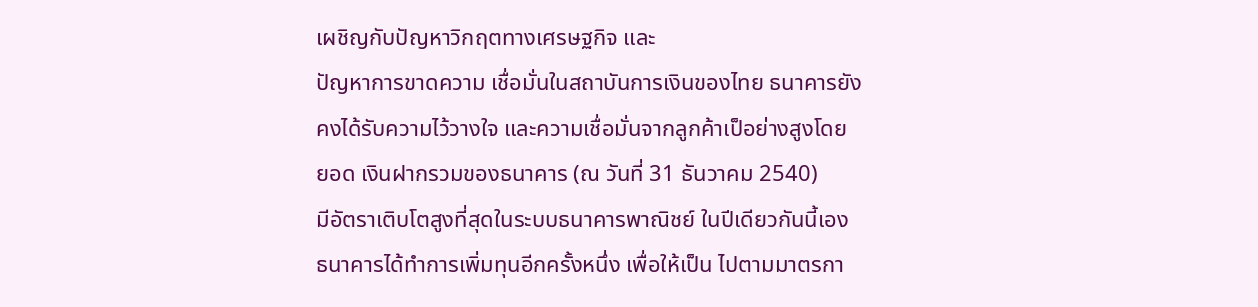เผชิญกับปัญหาวิกฤตทางเศรษฐกิจ และ
ปัญหาการขาดความ เชื่อมั่นในสถาบันการเงินของไทย ธนาคารยัง
คงได้รับความไว้วางใจ และความเชื่อมั่นจากลูกค้าเป็อย่างสูงโดย
ยอด เงินฝากรวมของธนาคาร (ณ วันที่ 31 ธันวาคม 2540)
มีอัตราเติบโตสูงที่สุดในระบบธนาคารพาณิชย์ ในปีเดียวกันนี้เอง
ธนาคารได้ทำการเพิ่มทุนอีกครั้งหนึ่ง เพื่อให้เป็น ไปตามมาตรกา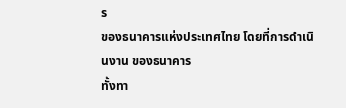ร
ของธนาคารแห่งประเทศไทย โดยที่การดำเนินงาน ของธนาคาร
ทั้งทา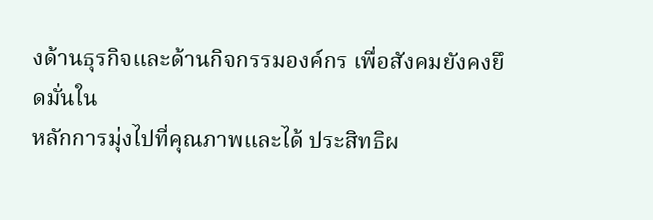งด้านธุรกิจและด้านกิจกรรมองค์กร เพื่อสังคมยังคงยึดมั่นใน
หลักการมุ่งไปที่คุณภาพและได้ ประสิทธิผ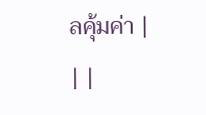ลคุ้มค่า |
| |